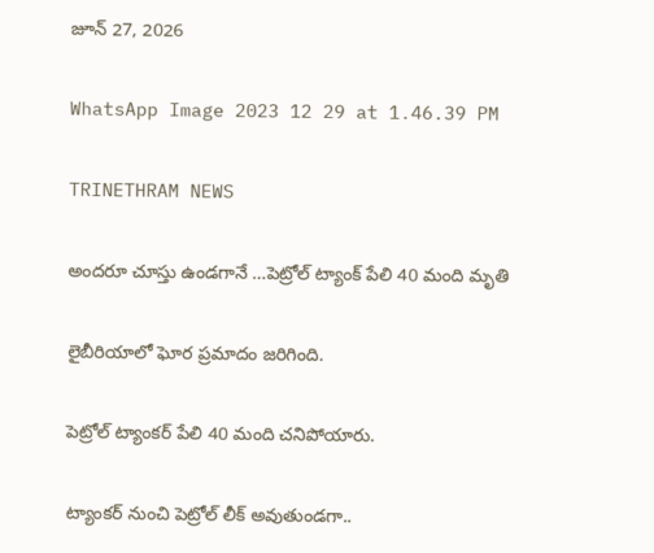జూన్ 27, 2026

WhatsApp Image 2023 12 29 at 1.46.39 PM

TRINETHRAM NEWS

అందరూ చూస్తు ఉండగానే …పెట్రోల్ ట్యాంక్ పేలి 40 మంది మృతి

లైబీరియాలో ఘోర ప్రమాదం జరిగింది.

పెట్రోల్ ట్యాంకర్ పేలి 40 మంది చనిపోయారు.

ట్యాంకర్ నుంచి పెట్రోల్ లీక్ అవుతుండగా..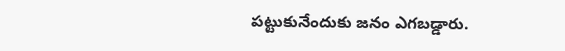పట్టుకునేందుకు జనం ఎగబడ్డారు.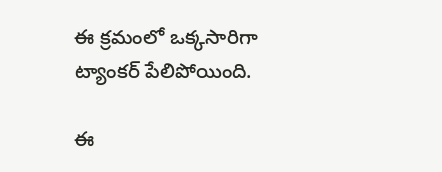ఈ క్రమంలో ఒక్కసారిగా ట్యాంకర్ పేలిపోయింది.

ఈ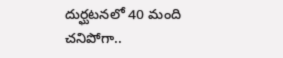దుర్ఘటనలో 40 మంది చనిపోగా..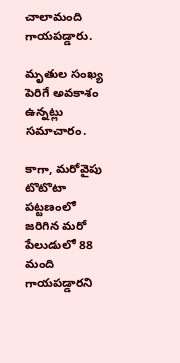చాలామంది గాయపడ్డారు.

మృతుల సంఖ్య పెరిగే అవకాశం ఉన్నట్లు సమాచారం.

కాగా, మరోవైపు టొటొటా పట్టణంలో జరిగిన మరో పేలుడులో 88 మంది గాయపడ్డారని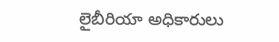లైబీరియా అధికారులు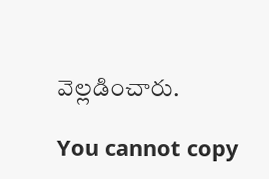వెల్లడించారు.

You cannot copy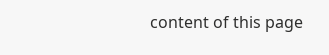content of this page